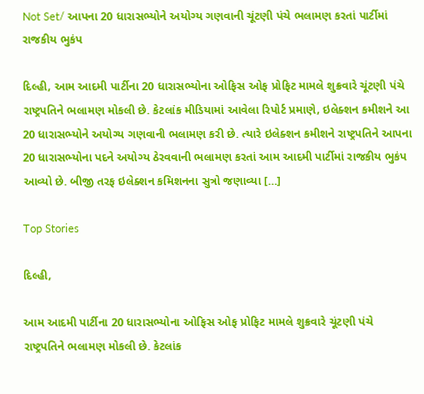Not Set/ આપના 20 ધારાસભ્યોને અયોગ્ય ગણવાની ચૂંટણી પંચે ભલામણ કરતાં પાર્ટીમાં રાજકીય ભુકંપ

દિલ્હી, આમ આદમી પાર્ટીના 20 ધારાસભ્યોના ઓફિસ ઓફ પ્રોફિટ મામલે શુક્રવારે ચૂંટણી પંચે રાષ્ટ્રપતિને ભલામણ મોકલી છે. કેટલાંક મીડિયામાં આવેલા રિપોર્ટ પ્રમાણે, ઇલેક્શન કમીશને આ 20 ધારાસભ્યોને અયોગ્ય ગણવાની ભલામણ કરી છે. ત્યારે ઇલેક્શન કમીશને રાષ્ટ્રપતિને આપના 20 ધારાસભ્યોના પદને અયોગ્ય ઠેરવવાની ભલામણ કરતાં આમ આદમી પાર્ટીમાં રાજકીય ભુકંપ આવ્યો છે. બીજી તરફ ઇલેક્શન કમિશનના સુત્રો જણાવ્યા […]

Top Stories

દિલ્હી,

આમ આદમી પાર્ટીના 20 ધારાસભ્યોના ઓફિસ ઓફ પ્રોફિટ મામલે શુક્રવારે ચૂંટણી પંચે રાષ્ટ્રપતિને ભલામણ મોકલી છે. કેટલાંક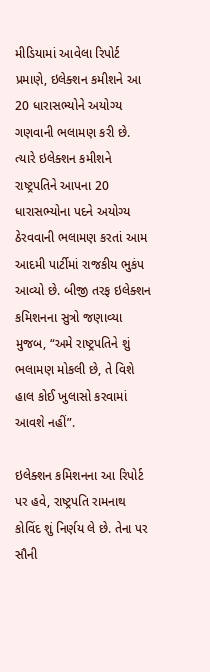મીડિયામાં આવેલા રિપોર્ટ પ્રમાણે, ઇલેક્શન કમીશને આ 20 ધારાસભ્યોને અયોગ્ય ગણવાની ભલામણ કરી છે. ત્યારે ઇલેક્શન કમીશને રાષ્ટ્રપતિને આપના 20 ધારાસભ્યોના પદને અયોગ્ય ઠેરવવાની ભલામણ કરતાં આમ આદમી પાર્ટીમાં રાજકીય ભુકંપ આવ્યો છે. બીજી તરફ ઇલેક્શન કમિશનના સુત્રો જણાવ્યા મુજબ, “અમે રાષ્ટ્રપતિને શું ભલામણ મોકલી છે, તે વિશે હાલ કોઈ ખુલાસો કરવામાં આવશે નહીં”.

ઇલેક્શન કમિશનના આ રિપોર્ટ પર હવે, રાષ્ટ્રપતિ રામનાથ કોવિંદ શું નિર્ણય લે છે. તેના પર સૌની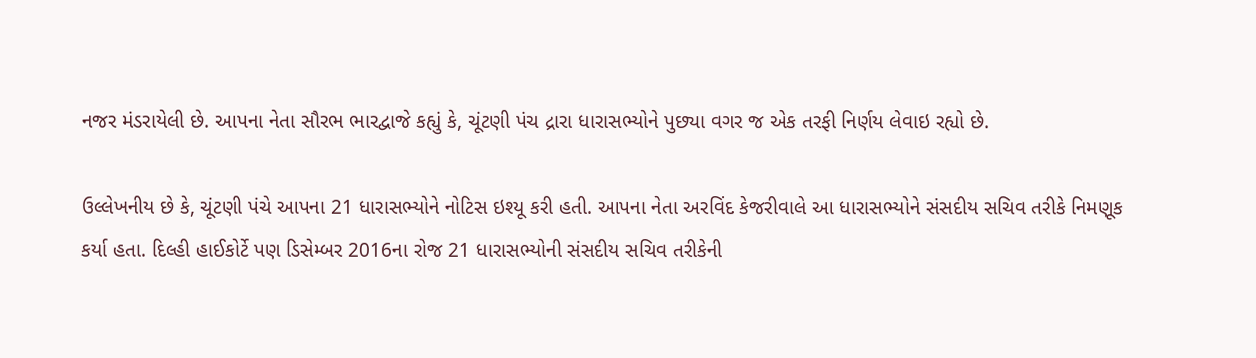નજર મંડરાયેલી છે. આપના નેતા સૌરભ ભારદ્વાજે કહ્યું કે, ચૂંટણી પંચ દ્રારા ધારાસભ્યોને પુછ્યા વગર જ એક તરફી નિર્ણય લેવાઇ રહ્યો છે.

ઉલ્લેખનીય છે કે, ચૂંટણી પંચે આપના 21 ધારાસભ્યોને નોટિસ ઇશ્યૂ કરી હતી. આપના નેતા અરવિંદ કેજરીવાલે આ ધારાસભ્યોને સંસદીય સચિવ તરીકે નિમણૂક કર્યા હતા. દિલ્હી હાઈકોર્ટે પણ ડિસેમ્બર 2016ના રોજ 21 ધારાસભ્યોની સંસદીય સચિવ તરીકેની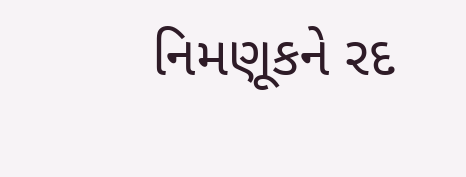નિમણૂકને રદ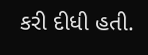કરી દીધી હતી.